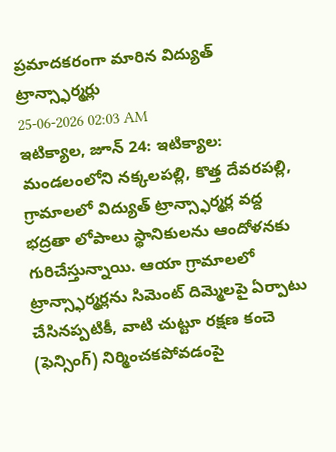ప్రమాదకరంగా మారిన విద్యుత్ ట్రాన్స్ఫార్మర్లు
25-06-2026 02:03 AM
ఇటిక్యాల, జూన్ 24: ఇటిక్యాల: మండలంలోని నక్కలపల్లి, కొత్త దేవరపల్లి, గ్రామాలలో విద్యుత్ ట్రాన్స్ఫార్మర్ల వద్ద భద్రతా లోపాలు స్థానికులను ఆందోళనకు గురిచేస్తున్నాయి. ఆయా గ్రామాలలో ట్రాన్స్ఫార్మర్లను సిమెంట్ దిమ్మెలపై ఏర్పాటు చేసినప్పటికీ, వాటి చుట్టూ రక్షణ కంచె (ఫెన్సింగ్) నిర్మించకపోవడంపై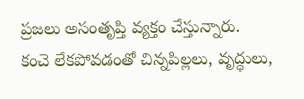ప్రజలు అసంతృప్తి వ్యక్తం చేస్తున్నారు.
కంచె లేకపోవడంతో చిన్నపిల్లలు, వృద్ధులు,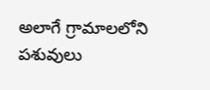అలాగే గ్రామాలలోని పశువులు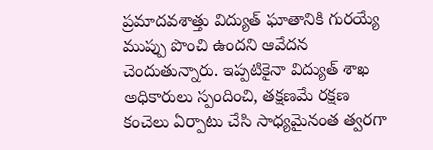ప్రమాదవశాత్తు విద్యుత్ ఘాతానికి గురయ్యే ముప్పు పొంచి ఉందని ఆవేదన చెందుతున్నారు. ఇప్పటికైనా విద్యుత్ శాఖ అధికారులు స్పందించి, తక్షణమే రక్షణ కంచెలు ఏర్పాటు చేసి సాధ్యమైనంత త్వరగా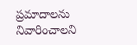ప్రమాదాలను నివారించాలని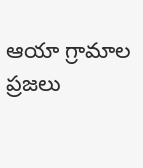ఆయా గ్రామాల ప్రజలు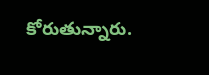కోరుతున్నారు.